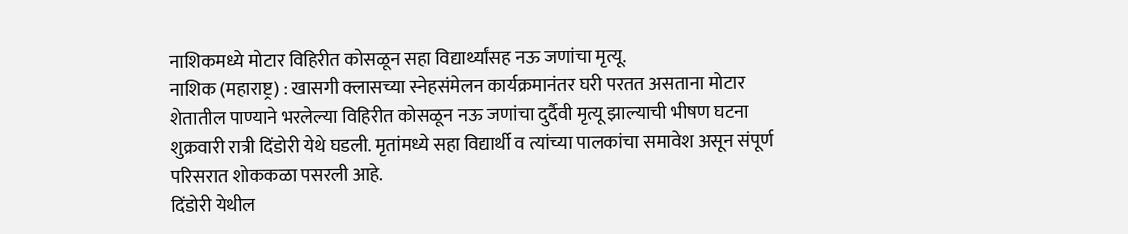नाशिकमध्ये मोटार विहिरीत कोसळून सहा विद्यार्थ्यांसह नऊ जणांचा मृत्यू.
नाशिक (महाराष्ट्र) : खासगी क्लासच्या स्नेहसंमेलन कार्यक्रमानंतर घरी परतत असताना मोटार शेतातील पाण्याने भरलेल्या विहिरीत कोसळून नऊ जणांचा दुर्दैवी मृत्यू झाल्याची भीषण घटना शुक्रवारी रात्री दिंडोरी येथे घडली. मृतांमध्ये सहा विद्यार्थी व त्यांच्या पालकांचा समावेश असून संपूर्ण परिसरात शोककळा पसरली आहे.
दिंडोरी येथील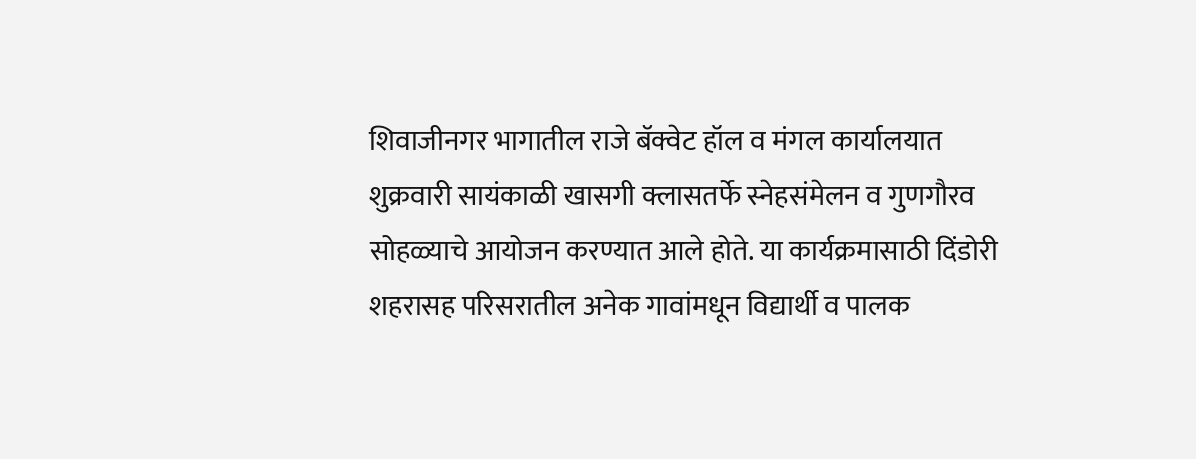शिवाजीनगर भागातील राजे बॅक्वेट हॉल व मंगल कार्यालयात शुक्रवारी सायंकाळी खासगी क्लासतर्फे स्नेहसंमेलन व गुणगौरव सोहळ्याचे आयोजन करण्यात आले होते. या कार्यक्रमासाठी दिंडोरी शहरासह परिसरातील अनेक गावांमधून विद्यार्थी व पालक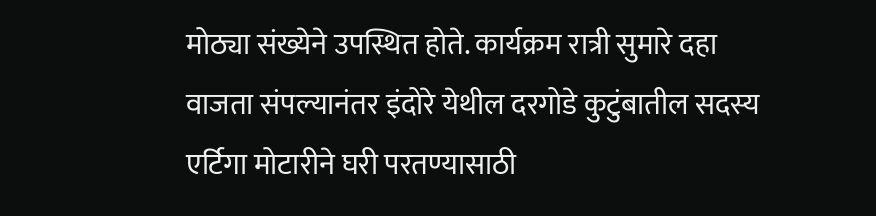मोठ्या संख्येने उपस्थित होते. कार्यक्रम रात्री सुमारे दहा वाजता संपल्यानंतर इंदोरे येथील दरगोडे कुटुंबातील सदस्य एर्टिगा मोटारीने घरी परतण्यासाठी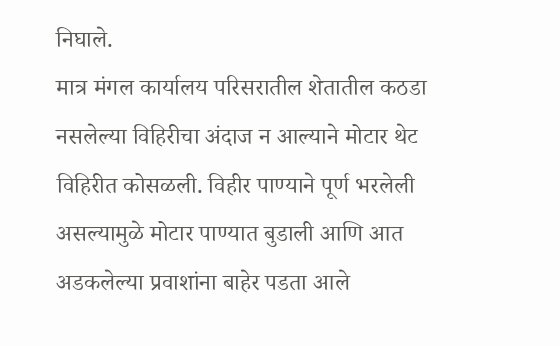निघाले.
मात्र मंगल कार्यालय परिसरातील शेतातील कठडा नसलेल्या विहिरीचा अंदाज न आल्याने मोटार थेट विहिरीत कोसळली. विहीर पाण्याने पूर्ण भरलेली असल्यामुळे मोटार पाण्यात बुडाली आणि आत अडकलेल्या प्रवाशांना बाहेर पडता आले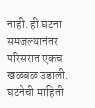नाही. ही घटना समजल्यानंतर परिसरात एकच खळबळ उडाली.
घटनेची माहिती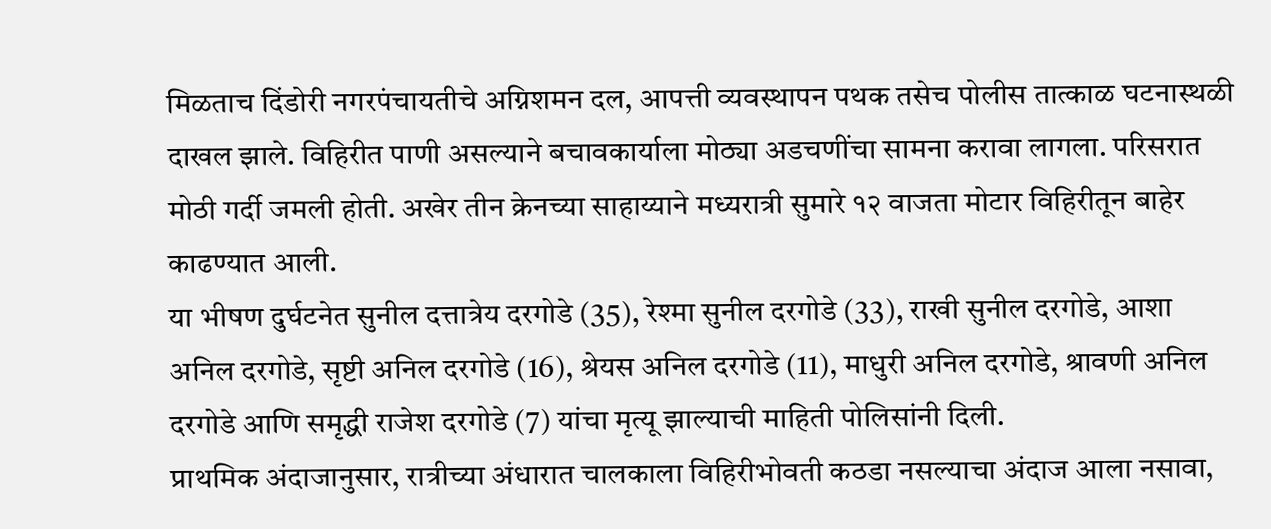मिळताच दिंडोरी नगरपंचायतीचे अग्निशमन दल, आपत्ती व्यवस्थापन पथक तसेच पोलीस तात्काळ घटनास्थळी दाखल झाले. विहिरीत पाणी असल्याने बचावकार्याला मोठ्या अडचणींचा सामना करावा लागला. परिसरात मोठी गर्दी जमली होती. अखेर तीन क्रेनच्या साहाय्याने मध्यरात्री सुमारे १२ वाजता मोटार विहिरीतून बाहेर काढण्यात आली.
या भीषण दुर्घटनेत सुनील दत्तात्रेय दरगोडे (35), रेश्मा सुनील दरगोडे (33), राखी सुनील दरगोडे, आशा अनिल दरगोडे, सृष्टी अनिल दरगोडे (16), श्रेयस अनिल दरगोडे (11), माधुरी अनिल दरगोडे, श्रावणी अनिल दरगोडे आणि समृद्धी राजेश दरगोडे (7) यांचा मृत्यू झाल्याची माहिती पोलिसांनी दिली.
प्राथमिक अंदाजानुसार, रात्रीच्या अंधारात चालकाला विहिरीभोवती कठडा नसल्याचा अंदाज आला नसावा,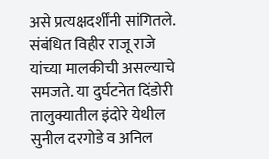असे प्रत्यक्षदर्शींनी सांगितले. संबंधित विहीर राजू राजे यांच्या मालकीची असल्याचे समजते. या दुर्घटनेत दिंडोरी तालुक्यातील इंदोरे येथील सुनील दरगोडे व अनिल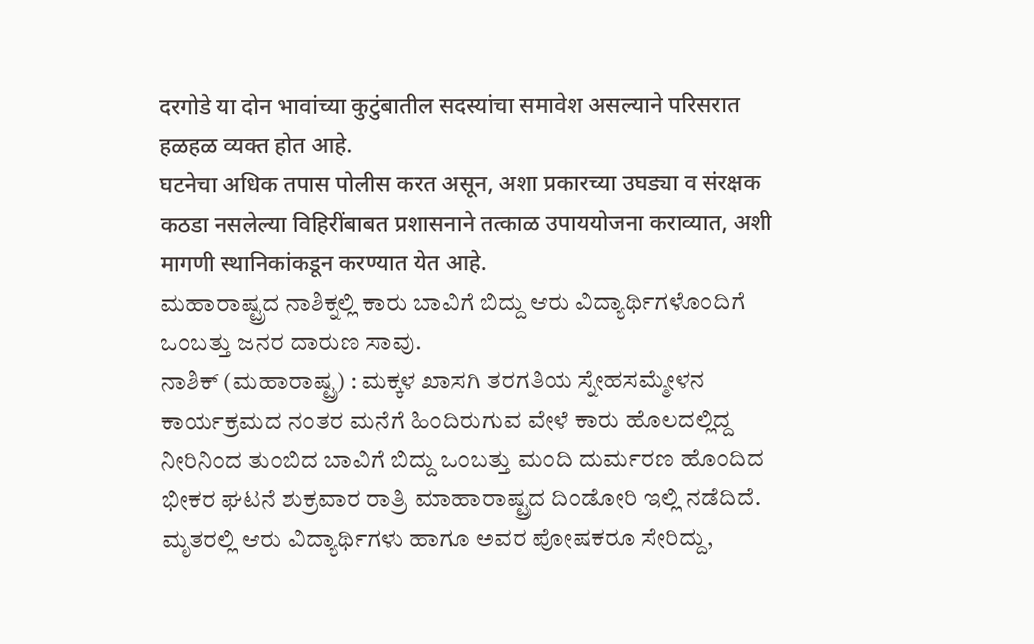दरगोडे या दोन भावांच्या कुटुंबातील सदस्यांचा समावेश असल्याने परिसरात हळहळ व्यक्त होत आहे.
घटनेचा अधिक तपास पोलीस करत असून, अशा प्रकारच्या उघड्या व संरक्षक कठडा नसलेल्या विहिरींबाबत प्रशासनाने तत्काळ उपाययोजना कराव्यात, अशी मागणी स्थानिकांकडून करण्यात येत आहे.
ಮಹಾರಾಷ್ಟ್ರದ ನಾಶಿಕ್ನಲ್ಲಿ ಕಾರು ಬಾವಿಗೆ ಬಿದ್ದು ಆರು ವಿದ್ಯಾರ್ಥಿಗಳೊಂದಿಗೆ ಒಂಬತ್ತು ಜನರ ದಾರುಣ ಸಾವು.
ನಾಶಿಕ್ (ಮಹಾರಾಷ್ಟ್ರ) : ಮಕ್ಕಳ ಖಾಸಗಿ ತರಗತಿಯ ಸ್ನೇಹಸಮ್ಮೇಳನ ಕಾರ್ಯಕ್ರಮದ ನಂತರ ಮನೆಗೆ ಹಿಂದಿರುಗುವ ವೇಳೆ ಕಾರು ಹೊಲದಲ್ಲಿದ್ದ ನೀರಿನಿಂದ ತುಂಬಿದ ಬಾವಿಗೆ ಬಿದ್ದು ಒಂಬತ್ತು ಮಂದಿ ದುರ್ಮರಣ ಹೊಂದಿದ ಭೀಕರ ಘಟನೆ ಶುಕ್ರವಾರ ರಾತ್ರಿ ಮಾಹಾರಾಷ್ಟ್ರದ ದಿಂಡೋರಿ ಇಲ್ಲಿ ನಡೆದಿದೆ. ಮೃತರಲ್ಲಿ ಆರು ವಿದ್ಯಾರ್ಥಿಗಳು ಹಾಗೂ ಅವರ ಪೋಷಕರೂ ಸೇರಿದ್ದು,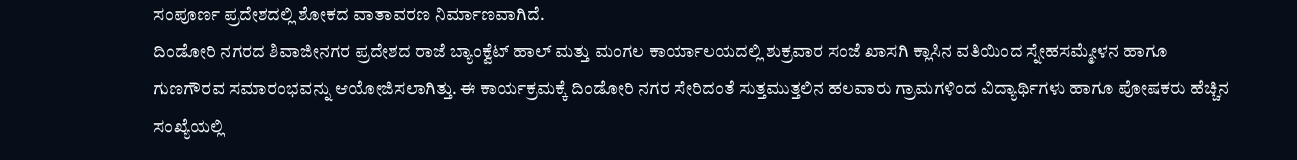ಸಂಪೂರ್ಣ ಪ್ರದೇಶದಲ್ಲಿ ಶೋಕದ ವಾತಾವರಣ ನಿರ್ಮಾಣವಾಗಿದೆ.
ದಿಂಡೋರಿ ನಗರದ ಶಿವಾಜೀನಗರ ಪ್ರದೇಶದ ರಾಜೆ ಬ್ಯಾಂಕ್ವೆಟ್ ಹಾಲ್ ಮತ್ತು ಮಂಗಲ ಕಾರ್ಯಾಲಯದಲ್ಲಿ ಶುಕ್ರವಾರ ಸಂಜೆ ಖಾಸಗಿ ಕ್ಲಾಸಿನ ವತಿಯಿಂದ ಸ್ನೇಹಸಮ್ಮೇಳನ ಹಾಗೂ ಗುಣಗೌರವ ಸಮಾರಂಭವನ್ನು ಆಯೋಜಿಸಲಾಗಿತ್ತು. ಈ ಕಾರ್ಯಕ್ರಮಕ್ಕೆ ದಿಂಡೋರಿ ನಗರ ಸೇರಿದಂತೆ ಸುತ್ತಮುತ್ತಲಿನ ಹಲವಾರು ಗ್ರಾಮಗಳಿಂದ ವಿದ್ಯಾರ್ಥಿಗಳು ಹಾಗೂ ಪೋಷಕರು ಹೆಚ್ಚಿನ ಸಂಖ್ಯೆಯಲ್ಲಿ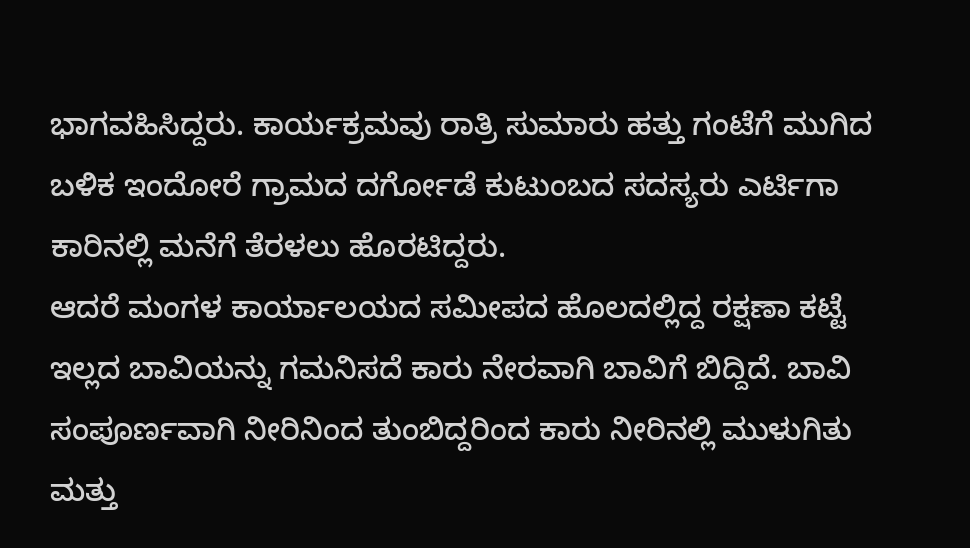ಭಾಗವಹಿಸಿದ್ದರು. ಕಾರ್ಯಕ್ರಮವು ರಾತ್ರಿ ಸುಮಾರು ಹತ್ತು ಗಂಟೆಗೆ ಮುಗಿದ ಬಳಿಕ ಇಂದೋರೆ ಗ್ರಾಮದ ದರ್ಗೋಡೆ ಕುಟುಂಬದ ಸದಸ್ಯರು ಎರ್ಟಿಗಾ ಕಾರಿನಲ್ಲಿ ಮನೆಗೆ ತೆರಳಲು ಹೊರಟಿದ್ದರು.
ಆದರೆ ಮಂಗಳ ಕಾರ್ಯಾಲಯದ ಸಮೀಪದ ಹೊಲದಲ್ಲಿದ್ದ ರಕ್ಷಣಾ ಕಟ್ಟೆ ಇಲ್ಲದ ಬಾವಿಯನ್ನು ಗಮನಿಸದೆ ಕಾರು ನೇರವಾಗಿ ಬಾವಿಗೆ ಬಿದ್ದಿದೆ. ಬಾವಿ ಸಂಪೂರ್ಣವಾಗಿ ನೀರಿನಿಂದ ತುಂಬಿದ್ದರಿಂದ ಕಾರು ನೀರಿನಲ್ಲಿ ಮುಳುಗಿತು ಮತ್ತು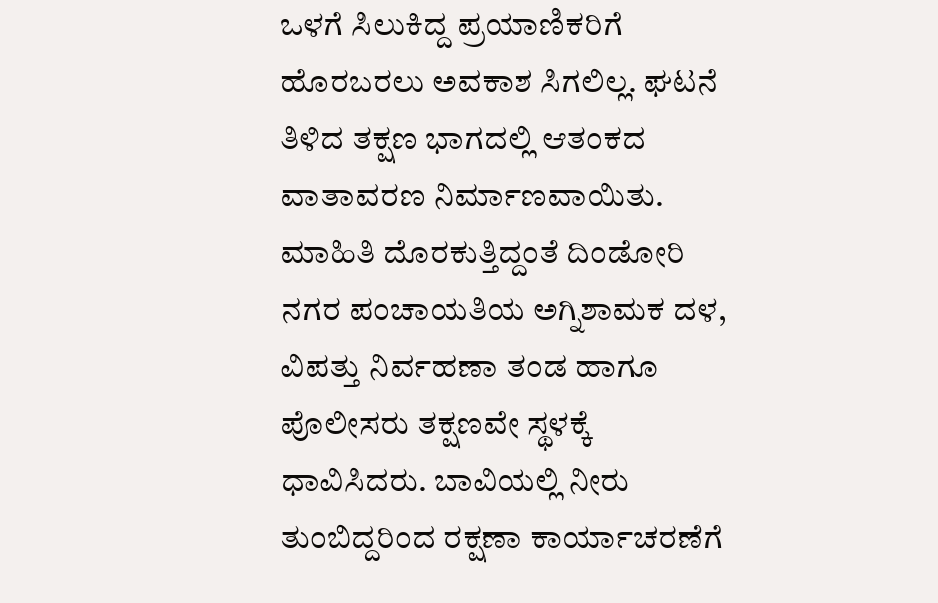ಒಳಗೆ ಸಿಲುಕಿದ್ದ ಪ್ರಯಾಣಿಕರಿಗೆ ಹೊರಬರಲು ಅವಕಾಶ ಸಿಗಲಿಲ್ಲ. ಘಟನೆ ತಿಳಿದ ತಕ್ಷಣ ಭಾಗದಲ್ಲಿ ಆತಂಕದ ವಾತಾವರಣ ನಿರ್ಮಾಣವಾಯಿತು.
ಮಾಹಿತಿ ದೊರಕುತ್ತಿದ್ದಂತೆ ದಿಂಡೋರಿ ನಗರ ಪಂಚಾಯತಿಯ ಅಗ್ನಿಶಾಮಕ ದಳ, ವಿಪತ್ತು ನಿರ್ವಹಣಾ ತಂಡ ಹಾಗೂ ಪೊಲೀಸರು ತಕ್ಷಣವೇ ಸ್ಥಳಕ್ಕೆ ಧಾವಿಸಿದರು. ಬಾವಿಯಲ್ಲಿ ನೀರು ತುಂಬಿದ್ದರಿಂದ ರಕ್ಷಣಾ ಕಾರ್ಯಾಚರಣೆಗೆ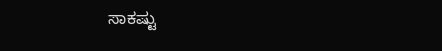ಸಾಕಷ್ಟು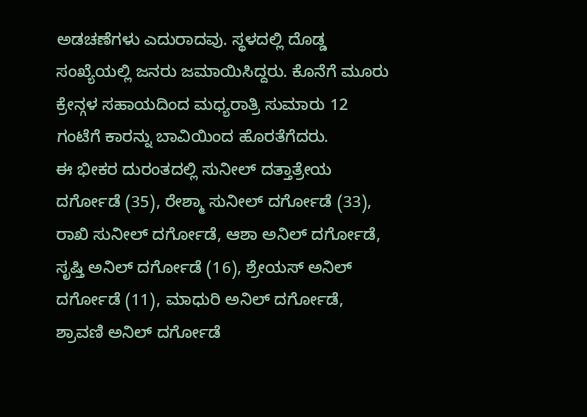ಅಡಚಣೆಗಳು ಎದುರಾದವು. ಸ್ಥಳದಲ್ಲಿ ದೊಡ್ಡ ಸಂಖ್ಯೆಯಲ್ಲಿ ಜನರು ಜಮಾಯಿಸಿದ್ದರು. ಕೊನೆಗೆ ಮೂರು ಕ್ರೇನ್ಗಳ ಸಹಾಯದಿಂದ ಮಧ್ಯರಾತ್ರಿ ಸುಮಾರು 12 ಗಂಟೆಗೆ ಕಾರನ್ನು ಬಾವಿಯಿಂದ ಹೊರತೆಗೆದರು.
ಈ ಭೀಕರ ದುರಂತದಲ್ಲಿ ಸುನೀಲ್ ದತ್ತಾತ್ರೇಯ ದರ್ಗೋಡೆ (35), ರೇಶ್ಮಾ ಸುನೀಲ್ ದರ್ಗೋಡೆ (33), ರಾಖಿ ಸುನೀಲ್ ದರ್ಗೋಡೆ, ಆಶಾ ಅನಿಲ್ ದರ್ಗೋಡೆ, ಸೃಷ್ತಿ ಅನಿಲ್ ದರ್ಗೋಡೆ (16), ಶ್ರೇಯಸ್ ಅನಿಲ್ ದರ್ಗೋಡೆ (11), ಮಾಧುರಿ ಅನಿಲ್ ದರ್ಗೋಡೆ, ಶ್ರಾವಣಿ ಅನಿಲ್ ದರ್ಗೋಡೆ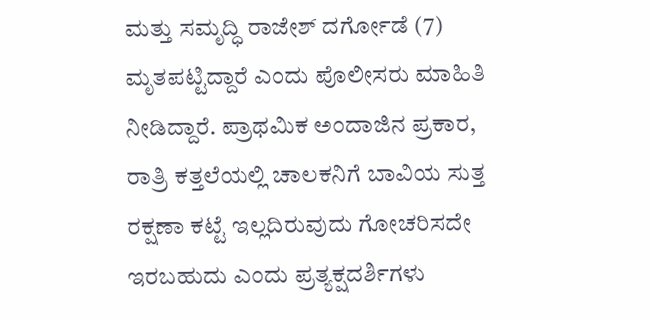ಮತ್ತು ಸಮೃದ್ಧಿ ರಾಜೇಶ್ ದರ್ಗೋಡೆ (7) ಮೃತಪಟ್ಟಿದ್ದಾರೆ ಎಂದು ಪೊಲೀಸರು ಮಾಹಿತಿ ನೀಡಿದ್ದಾರೆ. ಪ್ರಾಥಮಿಕ ಅಂದಾಜಿನ ಪ್ರಕಾರ, ರಾತ್ರಿ ಕತ್ತಲೆಯಲ್ಲಿ ಚಾಲಕನಿಗೆ ಬಾವಿಯ ಸುತ್ತ ರಕ್ಷಣಾ ಕಟ್ಟೆ ಇಲ್ಲದಿರುವುದು ಗೋಚರಿಸದೇ ಇರಬಹುದು ಎಂದು ಪ್ರತ್ಯಕ್ಷದರ್ಶಿಗಳು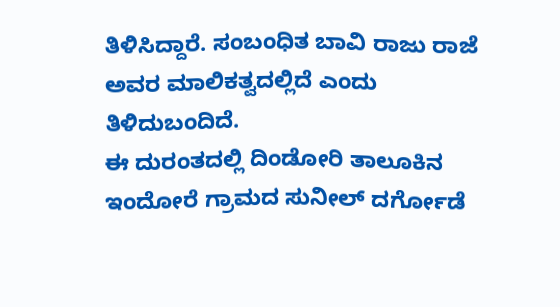ತಿಳಿಸಿದ್ದಾರೆ. ಸಂಬಂಧಿತ ಬಾವಿ ರಾಜು ರಾಜೆ ಅವರ ಮಾಲಿಕತ್ವದಲ್ಲಿದೆ ಎಂದು ತಿಳಿದುಬಂದಿದೆ.
ಈ ದುರಂತದಲ್ಲಿ ದಿಂಡೋರಿ ತಾಲೂಕಿನ ಇಂದೋರೆ ಗ್ರಾಮದ ಸುನೀಲ್ ದರ್ಗೋಡೆ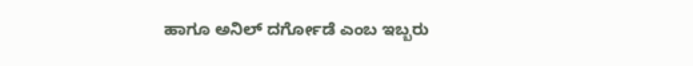ಹಾಗೂ ಅನಿಲ್ ದರ್ಗೋಡೆ ಎಂಬ ಇಬ್ಬರು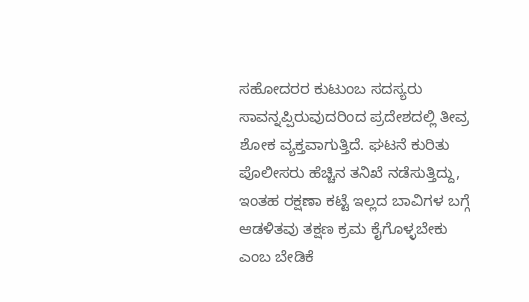ಸಹೋದರರ ಕುಟುಂಬ ಸದಸ್ಯರು ಸಾವನ್ನಪ್ಪಿರುವುದರಿಂದ ಪ್ರದೇಶದಲ್ಲಿ ತೀವ್ರ ಶೋಕ ವ್ಯಕ್ತವಾಗುತ್ತಿದೆ. ಘಟನೆ ಕುರಿತು ಪೊಲೀಸರು ಹೆಚ್ಚಿನ ತನಿಖೆ ನಡೆಸುತ್ತಿದ್ದು, ಇಂತಹ ರಕ್ಷಣಾ ಕಟ್ಟೆ ಇಲ್ಲದ ಬಾವಿಗಳ ಬಗ್ಗೆ ಆಡಳಿತವು ತಕ್ಷಣ ಕ್ರಮ ಕೈಗೊಳ್ಳಬೇಕು ಎಂಬ ಬೇಡಿಕೆ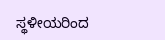ಸ್ಥಳೀಯರಿಂದ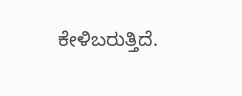ಕೇಳಿಬರುತ್ತಿದೆ.